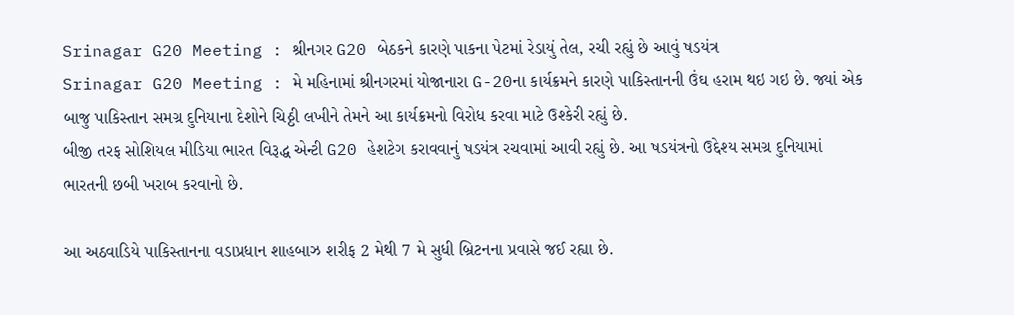Srinagar G20 Meeting : શ્રીનગર G20 બેઠકને કારણે પાકના પેટમાં રેડાયું તેલ, રચી રહ્યું છે આવું ષડયંત્ર
Srinagar G20 Meeting : મે મહિનામાં શ્રીનગરમાં યોજાનારા G-20ના કાર્યક્રમને કારણે પાકિસ્તાનની ઉંઘ હરામ થઇ ગઇ છે. જ્યાં એક બાજુ પાકિસ્તાન સમગ્ર દુનિયાના દેશોને ચિઠ્ઠી લખીને તેમને આ કાર્યક્રમનો વિરોધ કરવા માટે ઉશ્કેરી રહ્યું છે.
બીજી તરફ સોશિયલ મીડિયા ભારત વિરૂદ્ધ એન્ટી G20 હેશટેગ કરાવવાનું ષડયંત્ર રચવામાં આવી રહ્યું છે. આ ષડયંત્રનો ઉદ્દેશ્ય સમગ્ર દુનિયામાં ભારતની છબી ખરાબ કરવાનો છે.

આ અઠવાડિયે પાકિસ્તાનના વડાપ્રધાન શાહબાઝ શરીફ 2 મેથી 7 મે સુધી બ્રિટનના પ્રવાસે જઈ રહ્યા છે.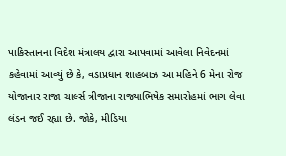પાકિસ્તાનના વિદેશ મંત્રાલય દ્વારા આપવામાં આવેલા નિવેદનમાં કહેવામાં આવ્યું છે કે, વડાપ્રધાન શાહબાઝ આ મહિને 6 મેના રોજ યોજાનાર રાજા ચાર્લ્સ ત્રીજાના રાજ્યાભિષેક સમારોહમાં ભાગ લેવા લંડન જઈ રહ્યા છે. જોકે, મીડિયા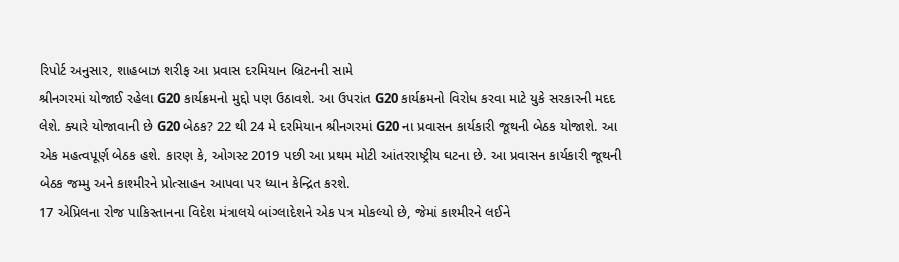રિપોર્ટ અનુસાર, શાહબાઝ શરીફ આ પ્રવાસ દરમિયાન બ્રિટનની સામે
શ્રીનગરમાં યોજાઈ રહેલા G20 કાર્યક્રમનો મુદ્દો પણ ઉઠાવશે. આ ઉપરાંત G20 કાર્યક્રમનો વિરોધ કરવા માટે યુકે સરકારની મદદ લેશે. ક્યારે યોજાવાની છે G20 બેઠક? 22 થી 24 મે દરમિયાન શ્રીનગરમાં G20 ના પ્રવાસન કાર્યકારી જૂથની બેઠક યોજાશે. આ એક મહત્વપૂર્ણ બેઠક હશે. કારણ કે, ઓગસ્ટ 2019 પછી આ પ્રથમ મોટી આંતરરાષ્ટ્રીય ઘટના છે. આ પ્રવાસન કાર્યકારી જૂથની બેઠક જમ્મુ અને કાશ્મીરને પ્રોત્સાહન આપવા પર ધ્યાન કેન્દ્રિત કરશે.
17 એપ્રિલના રોજ પાકિસ્તાનના વિદેશ મંત્રાલયે બાંગ્લાદેશને એક પત્ર મોકલ્યો છે, જેમાં કાશ્મીરને લઈને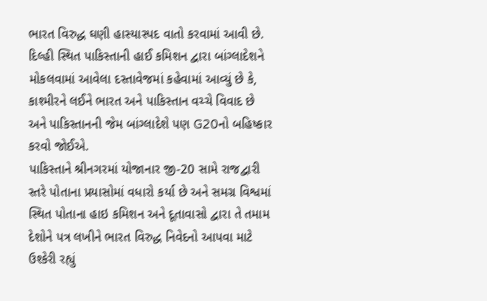ભારત વિરુદ્ધ ઘણી હાસ્યાસ્પદ વાતો કરવામાં આવી છે. દિલ્હી સ્થિત પાકિસ્તાની હાઈ કમિશન દ્વારા બાંગ્લાદેશને મોકલવામાં આવેલા દસ્તાવેજમાં કહેવામાં આવ્યું છે કે, કાશ્મીરને લઈને ભારત અને પાકિસ્તાન વચ્ચે વિવાદ છે અને પાકિસ્તાનની જેમ બાંગ્લાદેશે પણ G20નો બહિષ્કાર કરવો જોઈએ.
પાકિસ્તાને શ્રીનગરમાં યોજાનાર જી-20 સામે રાજદ્વારી સ્તરે પોતાના પ્રયાસોમાં વધારો કર્યા છે અને સમગ્ર વિશ્વમાં સ્થિત પોતાના હાઇ કમિશન અને દૂતાવાસો દ્વારા તે તમામ દેશોને પત્ર લખીને ભારત વિરુદ્ધ નિવેદનો આપવા માટે ઉશ્કેરી રહ્યું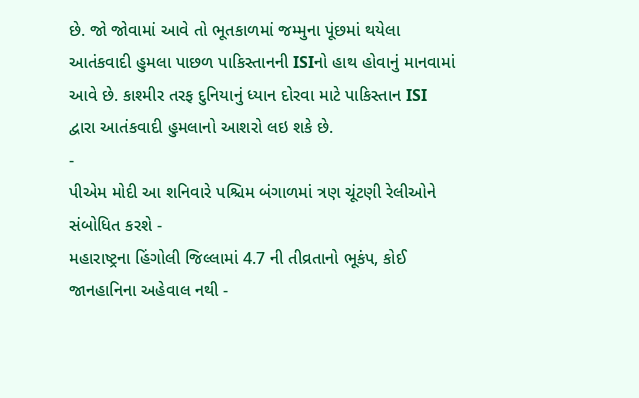છે. જો જોવામાં આવે તો ભૂતકાળમાં જમ્મુના પૂંછમાં થયેલા આતંકવાદી હુમલા પાછળ પાકિસ્તાનની ISIનો હાથ હોવાનું માનવામાં આવે છે. કાશ્મીર તરફ દુનિયાનું ધ્યાન દોરવા માટે પાકિસ્તાન ISI દ્વારા આતંકવાદી હુમલાનો આશરો લઇ શકે છે.
-
પીએમ મોદી આ શનિવારે પશ્ચિમ બંગાળમાં ત્રણ ચૂંટણી રેલીઓને સંબોધિત કરશે -
મહારાષ્ટ્રના હિંગોલી જિલ્લામાં 4.7 ની તીવ્રતાનો ભૂકંપ, કોઈ જાનહાનિના અહેવાલ નથી -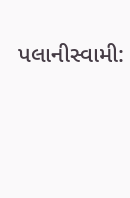પલાનીસ્વામી: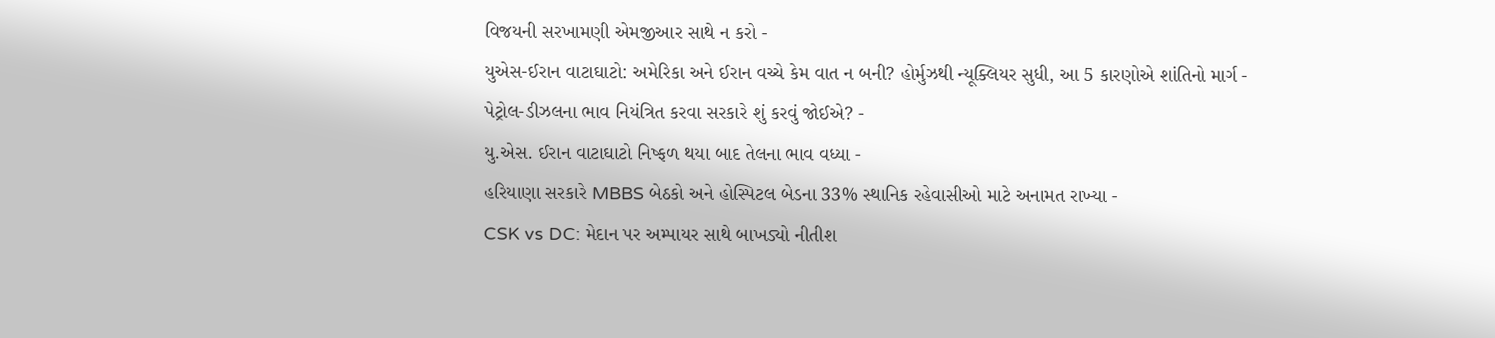વિજયની સરખામણી એમજીઆર સાથે ન કરો -
યુએસ-ઈરાન વાટાઘાટો: અમેરિકા અને ઈરાન વચ્ચે કેમ વાત ન બની? હોર્મુઝથી ન્યૂક્લિયર સુધી, આ 5 કારણોએ શાંતિનો માર્ગ -
પેટ્રોલ-ડીઝલના ભાવ નિયંત્રિત કરવા સરકારે શું કરવું જોઈએ? -
યુ.એસ. ઈરાન વાટાઘાટો નિષ્ફળ થયા બાદ તેલના ભાવ વધ્યા -
હરિયાણા સરકારે MBBS બેઠકો અને હોસ્પિટલ બેડના 33% સ્થાનિક રહેવાસીઓ માટે અનામત રાખ્યા -
CSK vs DC: મેદાન પર અમ્પાયર સાથે બાખડ્યો નીતીશ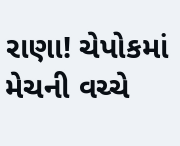રાણા! ચેપોકમાં મેચની વચ્ચે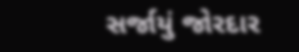સર્જાયું જોરદાર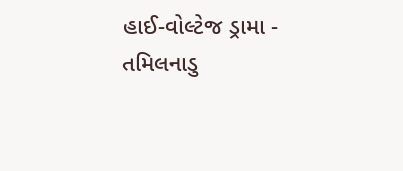હાઈ-વોલ્ટેજ ડ્રામા -
તમિલનાડુ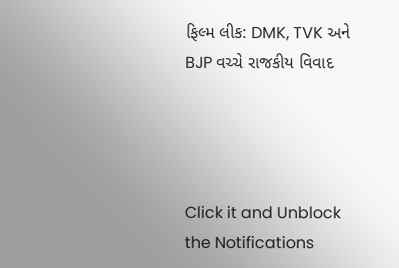ફિલ્મ લીક: DMK, TVK અને BJP વચ્ચે રાજકીય વિવાદ




Click it and Unblock the Notifications